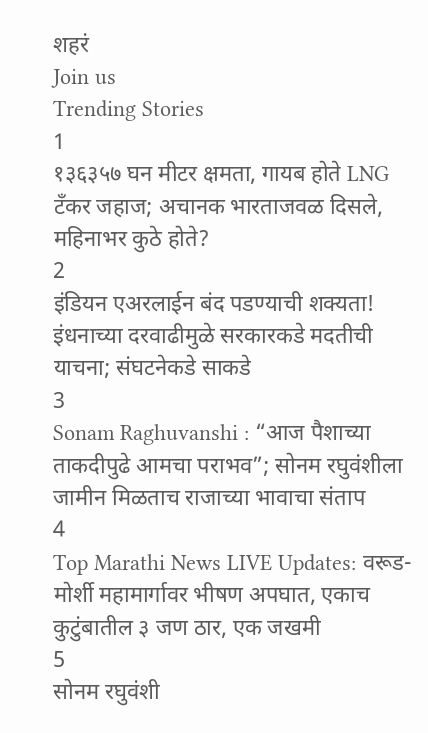शहरं
Join us
Trending Stories
1
१३६३५७ घन मीटर क्षमता, गायब होते LNG टँकर जहाज; अचानक भारताजवळ दिसले, महिनाभर कुठे होते?
2
इंडियन एअरलाईन बंद पडण्याची शक्यता! इंधनाच्या दरवाढीमुळे सरकारकडे मदतीची याचना; संघटनेकडे साकडे
3
Sonam Raghuvanshi : “आज पैशाच्या ताकदीपुढे आमचा पराभव”; सोनम रघुवंशीला जामीन मिळताच राजाच्या भावाचा संताप
4
Top Marathi News LIVE Updates: वरूड-मोर्शी महामार्गावर भीषण अपघात, एकाच कुटुंबातील ३ जण ठार, एक जखमी
5
सोनम रघुवंशी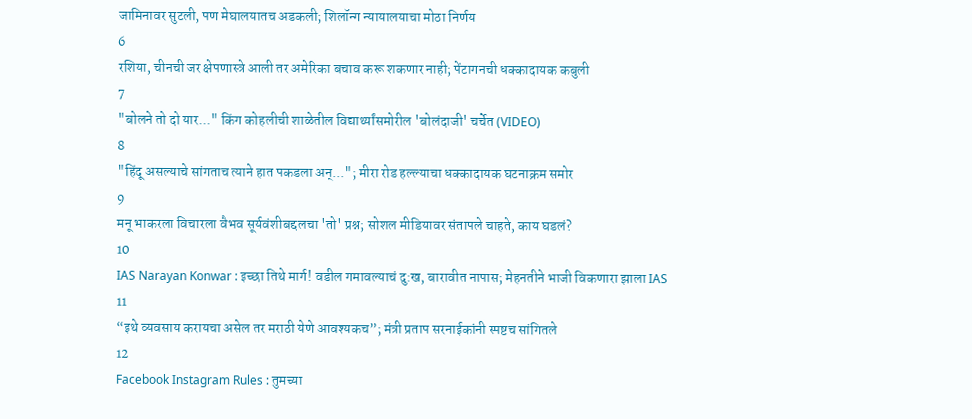जामिनावर सुटली, पण मेघालयातच अडकली; शिलॉन्ग न्यायालयाचा मोठा निर्णय
6
रशिया, चीनची जर क्षेपणास्त्रे आली तर अमेरिका बचाव करू शकणार नाही; पेंटागनची धक्कादायक कबुली
7
"बोलने तो दो यार..." किंग कोहलीची शाळेतील विद्यार्थ्यांसमोरील 'बोलंदाजी' चर्चेत (VIDEO)
8
"हिंदू असल्याचे सांगताच त्याने हात पकडला अन्..."; मीरा रोड हल्ल्याचा धक्कादायक घटनाक्रम समोर
9
मनू भाकरला विचारला वैभव सूर्यवंशीबद्दलचा 'तो' प्रश्न; सोशल मीडियावर संतापले चाहते, काय घडलं?
10
IAS Narayan Konwar : इच्छा तिथे मार्ग! वडील गमावल्याचं दु:ख, बारावीत नापास; मेहनतीने भाजी विकणारा झाला IAS
11
“इथे व्यवसाय करायचा असेल तर मराठी येणे आवश्यकच”; मंत्री प्रताप सरनाईकांनी स्पष्टच सांगितले
12
Facebook Instagram Rules : तुमच्या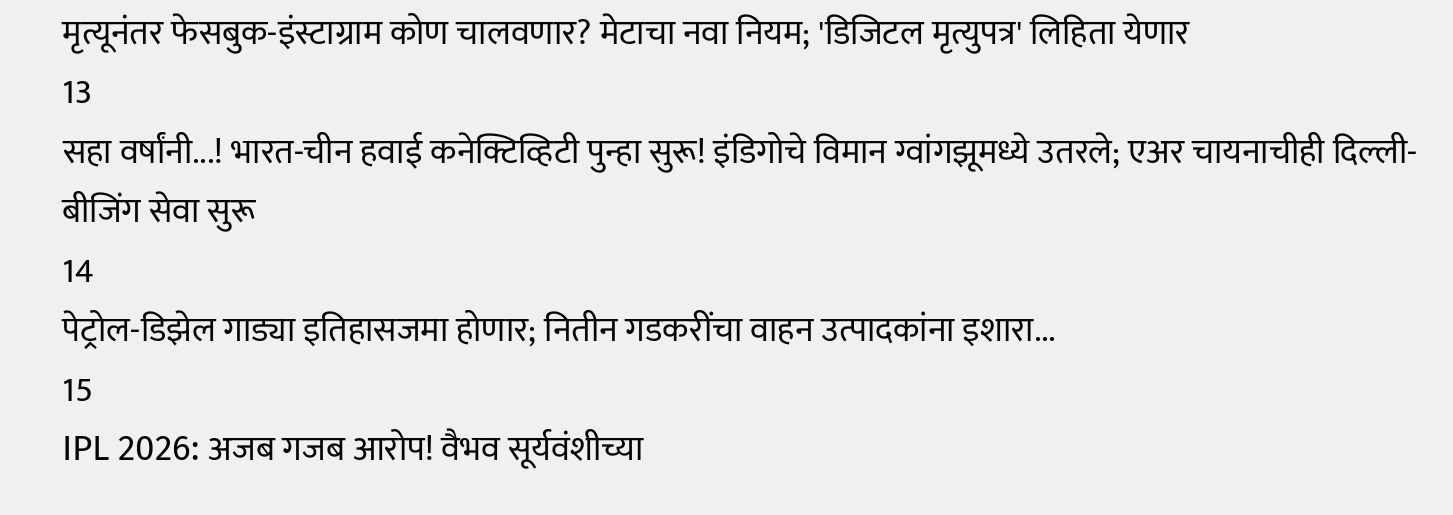मृत्यूनंतर फेसबुक-इंस्टाग्राम कोण चालवणार? मेटाचा नवा नियम; 'डिजिटल मृत्युपत्र' लिहिता येणार
13
सहा वर्षांनी...! भारत-चीन हवाई कनेक्टिव्हिटी पुन्हा सुरू! इंडिगोचे विमान ग्वांगझूमध्ये उतरले; एअर चायनाचीही दिल्ली-बीजिंग सेवा सुरू
14
पेट्रोल-डिझेल गाड्या इतिहासजमा होणार; नितीन गडकरींचा वाहन उत्पादकांना इशारा...
15
IPL 2026: अजब गजब आरोप! वैभव सूर्यवंशीच्या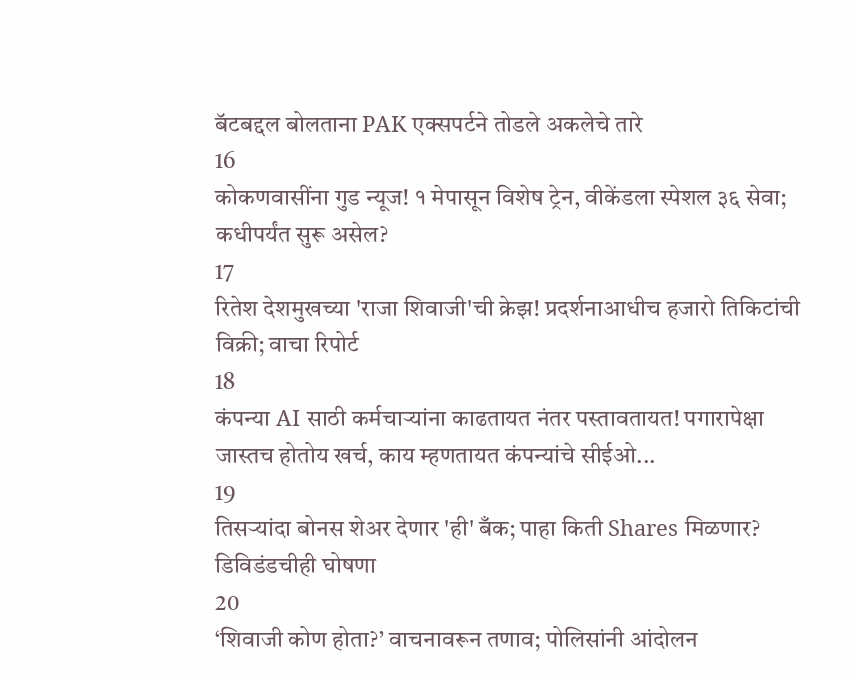बॅटबद्दल बोलताना PAK एक्सपर्टने तोडले अकलेचे तारे
16
कोकणवासींना गुड न्यूज! १ मेपासून विशेष ट्रेन, वीकेंडला स्पेशल ३६ सेवा; कधीपर्यंत सुरू असेल?
17
रितेश देशमुखच्या 'राजा शिवाजी'ची क्रेझ! प्रदर्शनाआधीच हजारो तिकिटांची विक्री; वाचा रिपोर्ट
18
कंपन्या AI साठी कर्मचाऱ्यांना काढतायत नंतर पस्तावतायत! पगारापेक्षा जास्तच होतोय खर्च, काय म्हणतायत कंपन्यांचे सीईओ...
19
तिसऱ्यांदा बोनस शेअर देणार 'ही' बँक; पाहा किती Shares मिळणार? डिविडंडचीही घोषणा
20
‘शिवाजी कोण होता?’ वाचनावरून तणाव; पोलिसांनी आंदोलन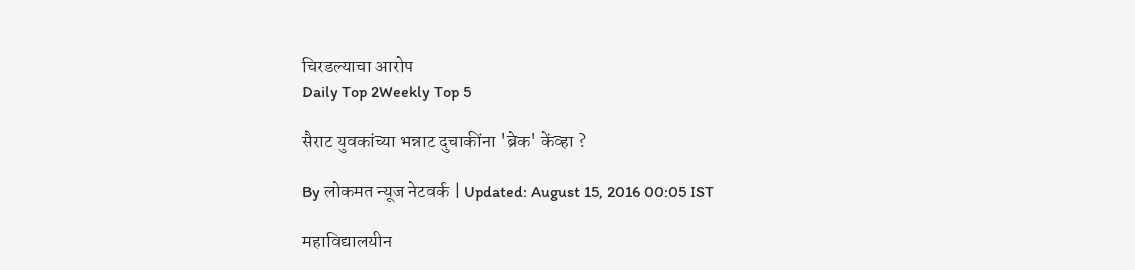चिरडल्याचा आरोप
Daily Top 2Weekly Top 5

सैराट युवकांच्या भन्नाट दुचाकींना 'ब्रेक' केंव्हा ?

By लोकमत न्यूज नेटवर्क | Updated: August 15, 2016 00:05 IST

महाविद्यालयीन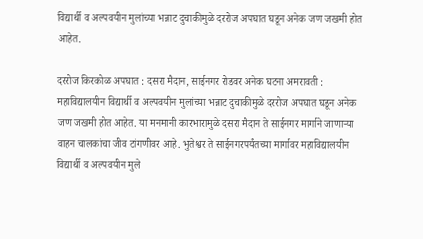विद्यार्थी व अल्पवयीन मुलांच्या भन्नाट दुचाकीमुळे दररोज अपघात घडून अनेक जण जखमी होत आहेत.

दररोज किरकोळ अपघात : दसरा मैदान, साईनगर रोडवर अनेक घटना अमरावती : महाविद्यालयीन विद्यार्थी व अल्पवयीन मुलांच्या भन्नाट दुचाकीमुळे दररोज अपघात घडून अनेक जण जखमी होत आहेत. या मनमानी कारभारामुळे दसरा मैदान ते साईनगर मार्गाने जाणाऱ्या वाहन चालकांचा जीव टांगणीवर आहे. भुतेश्वर ते साईनगरपर्यंतच्या मार्गावर महाविद्यालयीन विद्यार्थी व अल्पवयीन मुले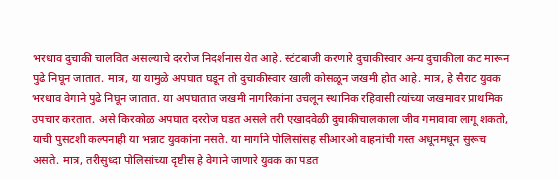भरधाव दुचाकी चालवित असल्याचे दररोज निदर्शनास येत आहे. स्टंटबाजी करणारे दुचाकीस्वार अन्य दुचाकीला कट मारून पुढे निघून जातात. मात्र, या यामुळे अपघात घडून तो दुचाकीस्वार खाली कोसळून जखमी होत आहे. मात्र, हे सैराट युवक भरधाव वेगाने पुढे निघून जातात. या अपघातात जखमी नागरिकांना उचलून स्थानिक रहिवासी त्यांच्या जखमावर प्राथमिक उपचार करतात. असे किरकोळ अपघात दररोज घडत असले तरी एखादवेळी दुचाकीचालकाला जीव गमावावा लागू शकतो, याची पुसटशी कल्पनाही या भन्नाट युवकांना नसते. या मार्गाने पोलिसांसह सीआरओ वाहनांची गस्त अधूनमधून सुरूच असते. मात्र, तरीसुध्दा पोलिसांच्या दृष्टीस हे वेगाने जाणारे युवक का पडत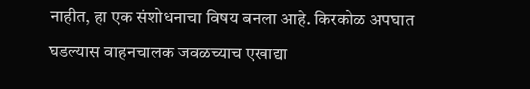नाहीत, हा एक संशोधनाचा विषय बनला आहे. किरकोळ अपघात घडल्यास वाहनचालक जवळच्याच एखाद्या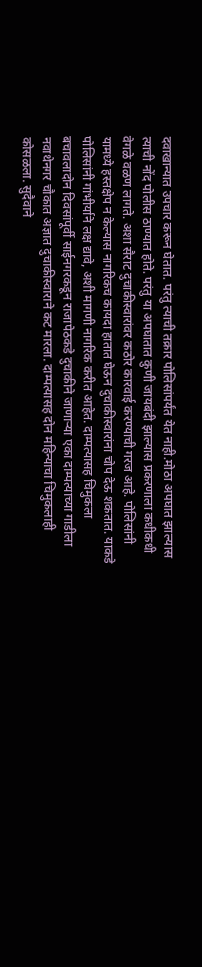दवाखान्यात उपचार करून घेतात. परंतु त्याची तक्रार पोलिसांपर्यंत येत नाही.मोठा अपघात झाल्यास त्याची नोंद पोलीस ठाण्यात होते. परंतु या अपघातात कुणी जायबंदी झाल्यास प्रकरणाला कधीकधी वेगळे वळण लागते. अशा सैराट दुचाकीस्वारांवर कठोर कारवाई करण्याची गरज आहे. पोलिसांनी यामध्ये हस्तक्षेप न केल्यास नागरिकच कायदा हातात घेऊन दुचाकीस्वारांना चोप देऊ शकतात. याकडे पोलिसांनी गांभीर्याने लक्ष द्यावे, अशी मागणी नागरिक करीत आहेत. दाम्पत्यासह चिमुकला बचावलादोन दिवसांपूर्वी साईनगरकडून राजापेठकडे दुचाकीने जाणाऱ्या एका दाम्पत्याच्या गाडीला नवाथेनगर चौकात अज्ञात दुचाकीस्वाराने कट मारला. दाम्पत्यासह दोन महिन्याचा चिमुकलाही कोसळला. सुदैवाने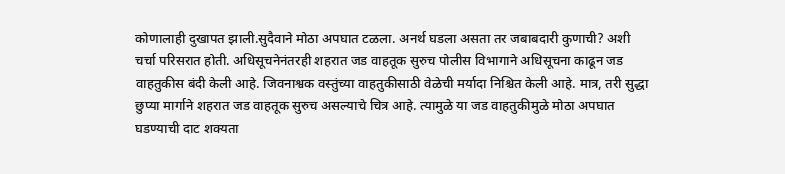कोणालाही दुखापत झाली.सुदैवाने मोठा अपघात टळला. अनर्थ घडला असता तर जबाबदारी कुणाची? अशी चर्चा परिसरात होती. अधिसूचनेनंतरही शहरात जड वाहतूक सुरुच पोलीस विभागाने अधिसूचना काढून जड वाहतुकीस बंदी केली आहे. जिवनाश्वक वस्तुंच्या वाहतुकीसाठी वेळेची मर्यादा निश्चित केली आहे. मात्र, तरी सुद्धा छुप्या मार्गाने शहरात जड वाहतूक सुरुच असल्याचे चित्र आहे. त्यामुळे या जड वाहतुकीमुळे मोठा अपघात घडण्याची दाट शक्यता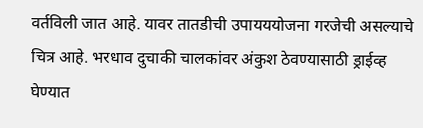वर्तविली जात आहे. यावर तातडीची उपायययोजना गरजेची असल्याचे चित्र आहे. भरधाव दुचाकी चालकांवर अंकुश ठेवण्यासाठी ड्राईव्ह घेण्यात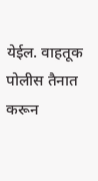येईल. वाहतूक पोलीस तैनात करून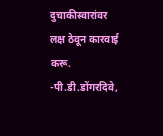दुचाकीस्वारांवर लक्ष ठेवून कारवाई करू. -पी.डी.डोंगरदिवे,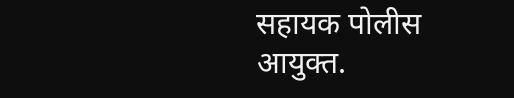सहायक पोलीस आयुक्त.